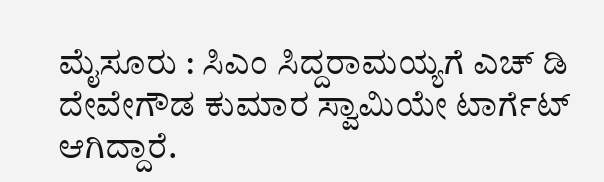ಮೈಸೂರು : ಸಿಎಂ ಸಿದ್ದರಾಮಯ್ಯಗೆ ಎಚ್ ಡಿ ದೇವೇಗೌಡ ಕುಮಾರ ಸ್ವಾಮಿಯೇ ಟಾರ್ಗೆಟ್ ಆಗಿದ್ದಾರೆ.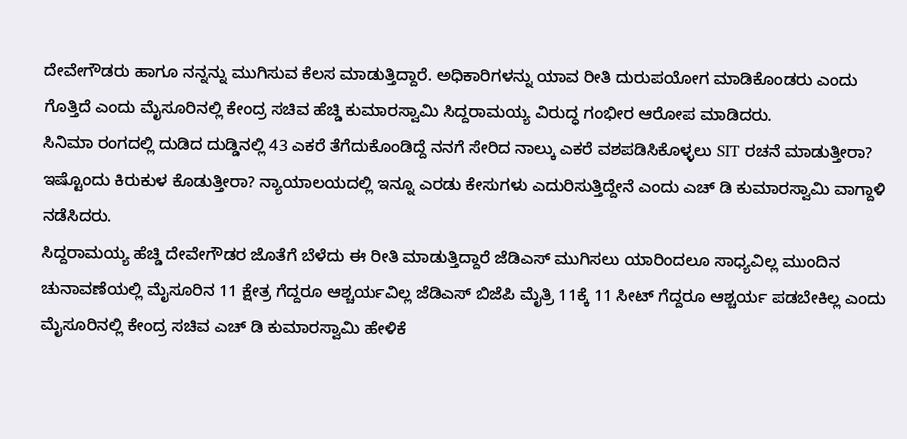ದೇವೇಗೌಡರು ಹಾಗೂ ನನ್ನನ್ನು ಮುಗಿಸುವ ಕೆಲಸ ಮಾಡುತ್ತಿದ್ದಾರೆ. ಅಧಿಕಾರಿಗಳನ್ನು ಯಾವ ರೀತಿ ದುರುಪಯೋಗ ಮಾಡಿಕೊಂಡರು ಎಂದು ಗೊತ್ತಿದೆ ಎಂದು ಮೈಸೂರಿನಲ್ಲಿ ಕೇಂದ್ರ ಸಚಿವ ಹೆಚ್ಡಿ ಕುಮಾರಸ್ವಾಮಿ ಸಿದ್ದರಾಮಯ್ಯ ವಿರುದ್ಧ ಗಂಭೀರ ಆರೋಪ ಮಾಡಿದರು.
ಸಿನಿಮಾ ರಂಗದಲ್ಲಿ ದುಡಿದ ದುಡ್ಡಿನಲ್ಲಿ 43 ಎಕರೆ ತೆಗೆದುಕೊಂಡಿದ್ದೆ ನನಗೆ ಸೇರಿದ ನಾಲ್ಕು ಎಕರೆ ವಶಪಡಿಸಿಕೊಳ್ಳಲು SIT ರಚನೆ ಮಾಡುತ್ತೀರಾ? ಇಷ್ಟೊಂದು ಕಿರುಕುಳ ಕೊಡುತ್ತೀರಾ? ನ್ಯಾಯಾಲಯದಲ್ಲಿ ಇನ್ನೂ ಎರಡು ಕೇಸುಗಳು ಎದುರಿಸುತ್ತಿದ್ದೇನೆ ಎಂದು ಎಚ್ ಡಿ ಕುಮಾರಸ್ವಾಮಿ ವಾಗ್ದಾಳಿ ನಡೆಸಿದರು.
ಸಿದ್ದರಾಮಯ್ಯ ಹೆಚ್ಡಿ ದೇವೇಗೌಡರ ಜೊತೆಗೆ ಬೆಳೆದು ಈ ರೀತಿ ಮಾಡುತ್ತಿದ್ದಾರೆ ಜೆಡಿಎಸ್ ಮುಗಿಸಲು ಯಾರಿಂದಲೂ ಸಾಧ್ಯವಿಲ್ಲ ಮುಂದಿನ ಚುನಾವಣೆಯಲ್ಲಿ ಮೈಸೂರಿನ 11 ಕ್ಷೇತ್ರ ಗೆದ್ದರೂ ಆಶ್ಚರ್ಯವಿಲ್ಲ ಜೆಡಿಎಸ್ ಬಿಜೆಪಿ ಮೈತ್ರಿ 11ಕ್ಕೆ 11 ಸೀಟ್ ಗೆದ್ದರೂ ಆಶ್ಚರ್ಯ ಪಡಬೇಕಿಲ್ಲ ಎಂದು ಮೈಸೂರಿನಲ್ಲಿ ಕೇಂದ್ರ ಸಚಿವ ಎಚ್ ಡಿ ಕುಮಾರಸ್ವಾಮಿ ಹೇಳಿಕೆ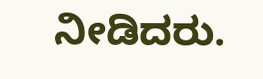ನೀಡಿದರು.